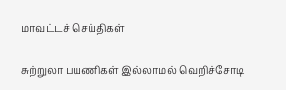மாவட்டச் செய்திகள்

சுற்றுலா பயணிகள் இல்லாமல் வெறிச்சோடி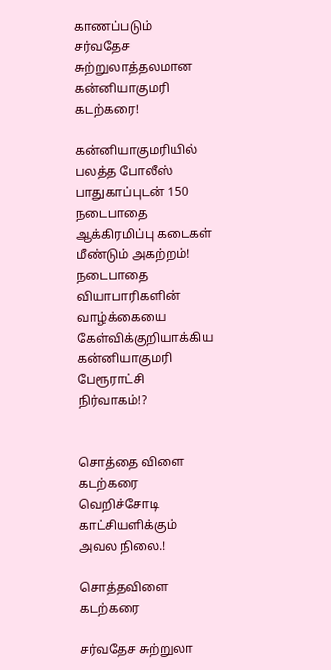காணப்படும் சர்வதேச சுற்றுலாத்தலமான கன்னியாகுமரி கடற்கரை!

கன்னியாகுமரியில் பலத்த போலீஸ் பாதுகாப்புடன் 150 நடைபாதை ஆக்கிரமிப்பு கடைகள் மீண்டும் அகற்றம்! நடைபாதை வியாபாரிகளின் வாழ்க்கையை கேள்விக்குறியாக்கிய கன்னியாகுமரி பேரூராட்சி நிர்வாகம்!?


சொத்தை விளை கடற்கரை வெறிச்சோடி காட்சியளிக்கும் அவல நிலை.!

சொத்தவிளை கடற்கரை

சர்வதேச சுற்றுலா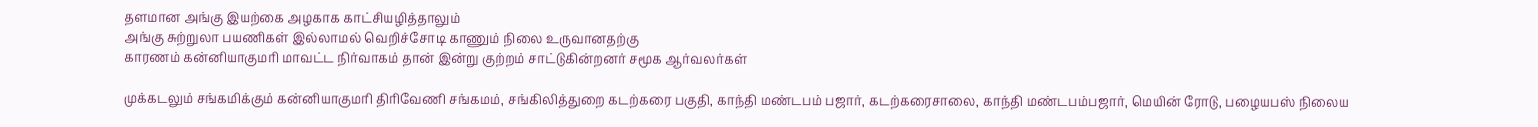தளமான அங்கு இயற்கை அழகாக காட்சியழித்தாலும்
அங்கு சுற்றுலா பயணிகள் இல்லாமல் வெறிச்சோடி காணும் நிலை உருவானதற்கு
காரணம் கன்னியாகுமரி மாவட்ட நிர்வாகம் தான் இன்று குற்றம் சாட்டுகின்றனர் சமூக ஆர்வலர்கள்

முக்கடலும் சங்கமிக்கும் கன்னியாகுமரி திரிவேணி சங்கமம், சங்கிலித்துறை கடற்கரை பகுதி, காந்தி மண்டபம் பஜார், கடற்கரைசாலை, காந்தி மண்டபம்பஜார், மெயின் ரோடு, பழையபஸ் நிலைய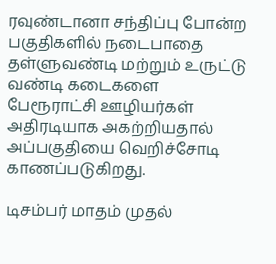ரவுண்டானா சந்திப்பு போன்ற பகுதிகளில் நடைபாதை தள்ளுவண்டி மற்றும் உருட்டு வண்டி கடைகளை பேரூராட்சி ஊழியர்கள் அதிரடியாக அகற்றியதால் அப்பகுதியை வெறிச்சோடி காணப்படுகிறது.

டிசம்பர் மாதம் முதல்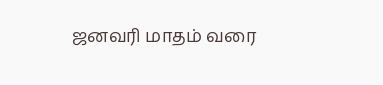ஜனவரி மாதம் வரை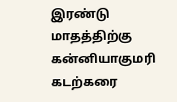இரண்டு மாதத்திற்கு கன்னியாகுமரி கடற்கரை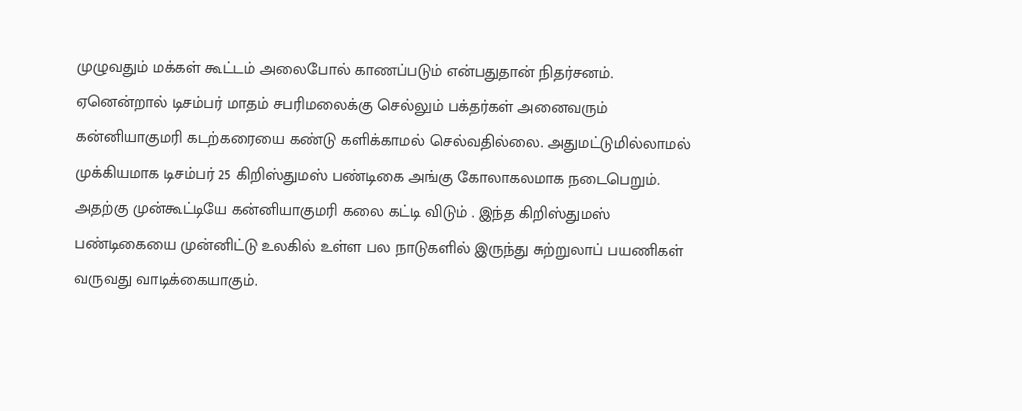முழுவதும் மக்கள் கூட்டம் அலைபோல் காணப்படும் என்பதுதான் நிதர்சனம். ஏனென்றால் டிசம்பர் மாதம் சபரிமலைக்கு செல்லும் பக்தர்கள் அனைவரும் கன்னியாகுமரி கடற்கரையை கண்டு களிக்காமல் செல்வதில்லை. அதுமட்டுமில்லாமல் முக்கியமாக டிசம்பர் 25 கிறிஸ்துமஸ் பண்டிகை அங்கு கோலாகலமாக நடைபெறும். அதற்கு முன்கூட்டியே கன்னியாகுமரி கலை கட்டி விடும் . இந்த கிறிஸ்துமஸ் பண்டிகையை முன்னிட்டு உலகில் உள்ள பல நாடுகளில் இருந்து சுற்றுலாப் பயணிகள் வருவது வாடிக்கையாகும்.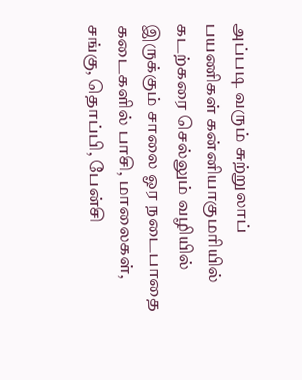அப்படி வரும் சுற்றுலாப் பயணிகள் கன்னியாகுமரியில் கடற்கரை செல்லும் வழியில் இருக்கும் சாலை ஓர நடைபாதை கடைகளில் பாசி, மாலைகள், சங்கு, தொப்பி, பேன்சி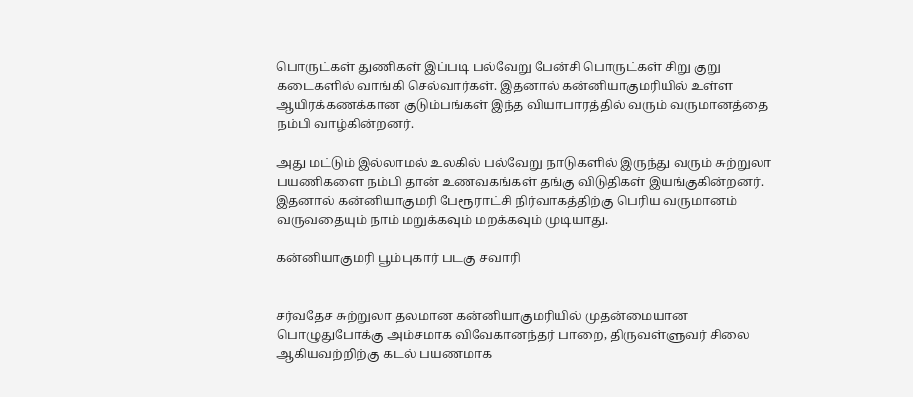பொருட்கள் துணிகள் இப்படி பல்வேறு பேன்சி பொருட்கள் சிறு குறு கடைகளில் வாங்கி செல்வார்கள். இதனால் கன்னியாகுமரியில் உள்ள ஆயிரக்கணக்கான குடும்பங்கள் இந்த வியாபாரத்தில் வரும் வருமானத்தை நம்பி வாழ்கின்றனர்.

அது மட்டும் இல்லாமல் உலகில் பல்வேறு நாடுகளில் இருந்து வரும் சுற்றுலா பயணிகளை நம்பி தான் உணவகங்கள் தங்கு விடுதிகள் இயங்குகின்றனர். இதனால் கன்னியாகுமரி பேரூராட்சி நிர்வாகத்திற்கு பெரிய வருமானம் வருவதையும் நாம் மறுக்கவும் மறக்கவும் முடியாது.

கன்னியாகுமரி பூம்புகார் படகு சவாரி


சர்வதேச சுற்றுலா தலமான கன்னியாகுமரியில் முதன்மையான பொழுதுபோக்கு அம்சமாக விவேகானந்தர் பாறை, திருவள்ளுவர் சிலை ஆகியவற்றிற்கு கடல் பயணமாக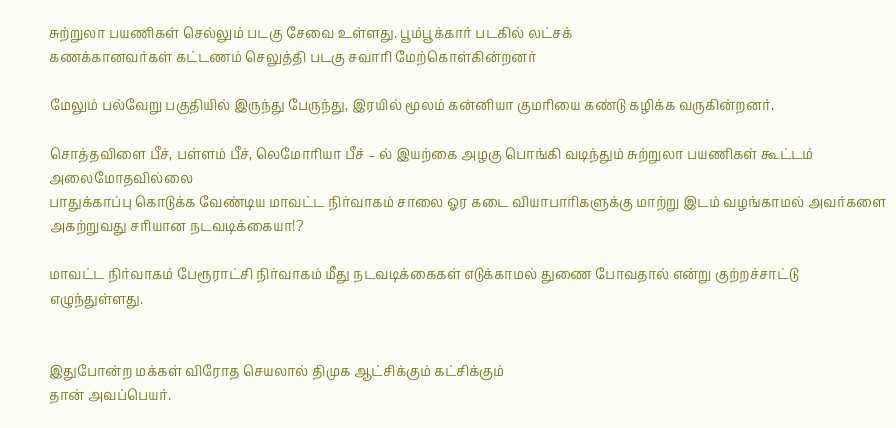சுற்றுலா பயணிகள் செல்லும் படகு சேவை உள்ளது. பூம்பூக்கார் படகில் லட்சக்
கணக்கானவர்கள் கட்டணம் செலுத்தி படகு சவாரி மேற்கொள்கின்றனர்

மேலும் பல்வேறு பகுதியில் இருந்து பேருந்து, இரயில் மூலம் கன்னியா குமரியை கண்டு கழிக்க வருகின்றனர்.

சொத்தவிளை பீச், பள்ளம் பீச், லெமோரியா பீச் – ல் இயற்கை அழகு பொங்கி வடிந்தும் சுற்றுலா பயணிகள் கூட்டம் அலைமோதவில்லை
பாதுக்காப்பு கொடுக்க வேண்டிய மாவட்ட நிர்வாகம் சாலை ஓர கடை வியாபாரிகளுக்கு மாற்று இடம் வழங்காமல் அவர்களை அகற்றுவது சரியான நடவடிக்கையா!?

மாவட்ட நிர்வாகம் பேரூராட்சி நிர்வாகம் மீது நடவடிக்கைகள் எடுக்காமல் துணை போவதால் என்று குற்றச்சாட்டு எழுந்துள்ளது.


இதுபோன்ற மக்கள் விரோத செயலால் திமுக ஆட்சிக்கும் கட்சிக்கும்
தான் அவப்பெயர்.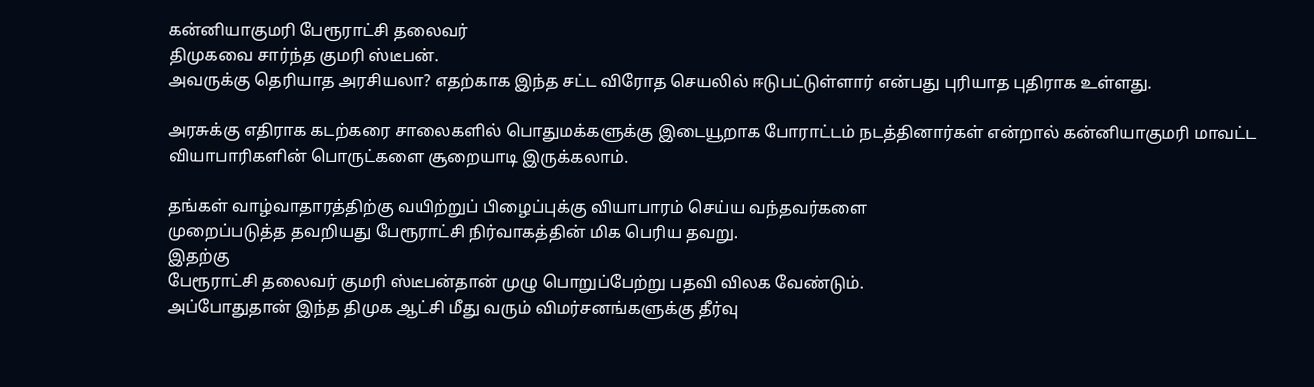கன்னியாகுமரி பேரூராட்சி தலைவர்
திமுகவை சார்ந்த குமரி ஸ்டீபன்.
அவருக்கு தெரியாத அரசியலா? எதற்காக இந்த சட்ட விரோத செயலில் ஈடுபட்டுள்ளார் என்பது புரியாத புதிராக உள்ளது.

அரசுக்கு எதிராக கடற்கரை சாலைகளில் பொதுமக்களுக்கு இடையூறாக போராட்டம் நடத்தினார்கள் என்றால் கன்னியாகுமரி மாவட்ட வியாபாரிகளின் பொருட்களை சூறையாடி இருக்கலாம்.

தங்கள் வாழ்வாதாரத்திற்கு வயிற்றுப் பிழைப்புக்கு வியாபாரம் செய்ய வந்தவர்களை
முறைப்படுத்த தவறியது பேரூராட்சி நிர்வாகத்தின் மிக பெரிய தவறு.
இதற்கு
பேரூராட்சி தலைவர் குமரி ஸ்டீபன்தான் முழு பொறுப்பேற்று பதவி விலக வேண்டும்.
அப்போதுதான் இந்த திமுக ஆட்சி மீது வரும் விமர்சனங்களுக்கு தீர்வு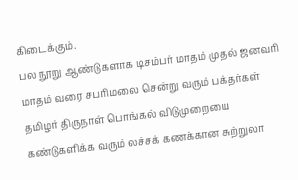கிடைக்கும்.
பல நூறு ஆண்டுகளாக டிசம்பர் மாதம் முதல் ஜனவரி மாதம் வரை சபரிமலை சென்று வரும் பக்தர்கள் தமிழர் திருநாள் பொங்கல் விடுமுறையை கண்டுகளிக்க வரும் லச்சக் கணக்கான சுற்றுலா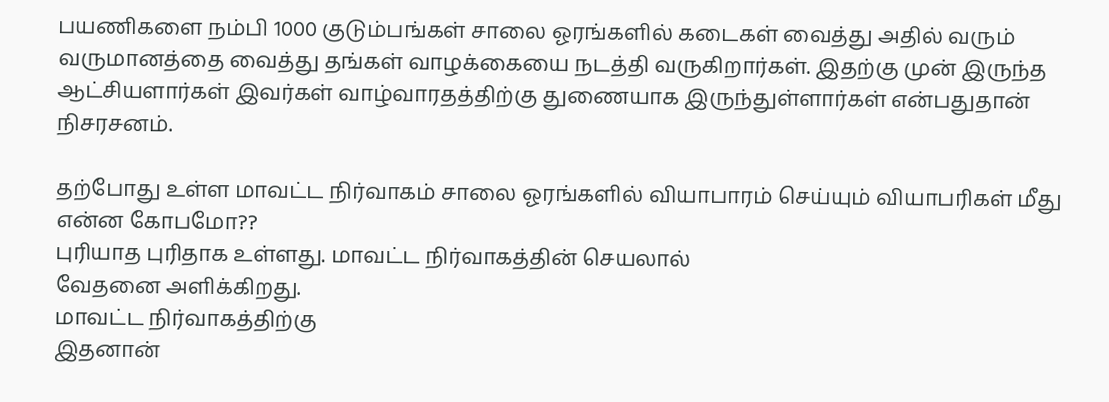பயணிகளை நம்பி 1000 குடும்பங்கள் சாலை ஓரங்களில் கடைகள் வைத்து அதில் வரும் வருமானத்தை வைத்து தங்கள் வாழக்கையை நடத்தி வருகிறார்கள். இதற்கு முன் இருந்த ஆட்சியளார்கள் இவர்கள் வாழ்வாரதத்திற்கு துணையாக இருந்துள்ளார்கள் என்பதுதான் நிசரசனம்.

தற்போது உள்ள மாவட்ட நிர்வாகம் சாலை ஓரங்களில் வியாபாரம் செய்யும் வியாபரிகள் மீது என்ன கோபமோ??
புரியாத புரிதாக உள்ளது. மாவட்ட நிர்வாகத்தின் செயலால்
வேதனை அளிக்கிறது.
மாவட்ட நிர்வாகத்திற்கு
இதனான்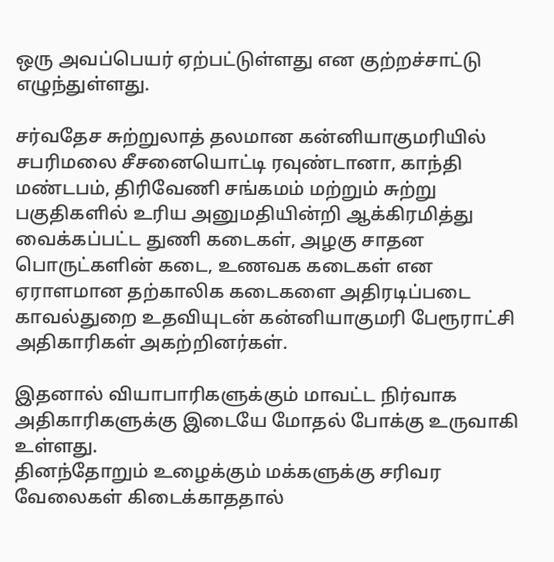ஒரு அவப்பெயர் ஏற்பட்டுள்ளது என குற்றச்சாட்டு எழுந்துள்ளது.

சர்வதேச சுற்றுலாத் தலமான கன்னியாகுமரியில் சபரிமலை சீசனையொட்டி ரவுண்டானா, காந்தி மண்டபம், திரிவேணி சங்கமம் மற்றும் சுற்று பகுதிகளில் உரிய அனுமதியின்றி ஆக்கிரமித்து வைக்கப்பட்ட துணி கடைகள், அழகு சாதன பொருட்களின் கடை, உணவக கடைகள் என ஏராளமான தற்காலிக கடைகளை அதிரடிப்படை காவல்துறை உதவியுடன் கன்னியாகுமரி பேரூராட்சி அதிகாரிகள் அகற்றினர்கள்.

இதனால் வியாபாரிகளுக்கும் மாவட்ட நிர்வாக அதிகாரிகளுக்கு இடையே மோதல் போக்கு உருவாகி உள்ளது.
தினந்தோறும் உழைக்கும் மக்களுக்கு சரிவர வேலைகள் கிடைக்காததால்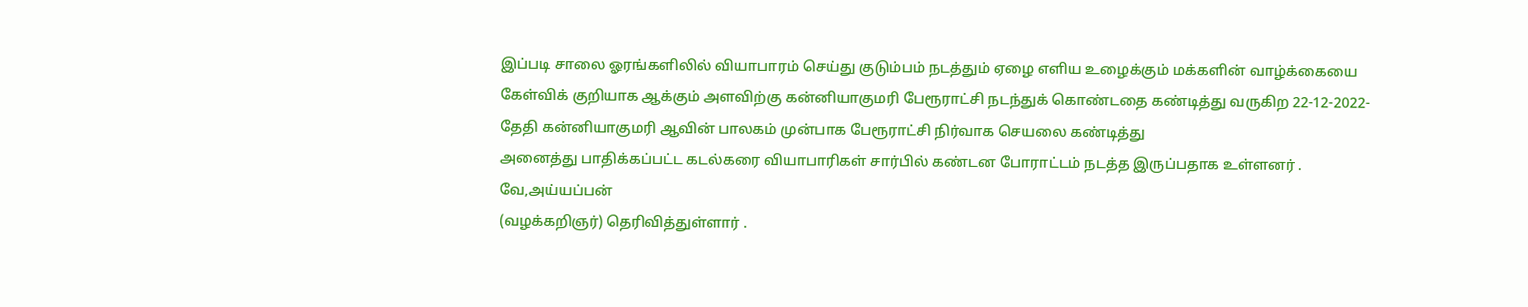இப்படி சாலை ஓரங்களிலில் வியாபாரம் செய்து குடும்பம் நடத்தும் ஏழை எளிய உழைக்கும் மக்களின் வாழ்க்கையை கேள்விக் குறியாக ஆக்கும் அளவிற்கு கன்னியாகுமரி பேரூராட்சி நடந்துக் கொண்டதை கண்டித்து வருகிற 22-12-2022-தேதி கன்னியாகுமரி ஆவின் பாலகம் முன்பாக பேரூராட்சி நிர்வாக செயலை கண்டித்து
அனைத்து பாதிக்கப்பட்ட கடல்கரை வியாபாரிகள் சார்பில் கண்டன போராட்டம் நடத்த இருப்பதாக உள்ளனர் .
வே,அய்யப்பன்
(வழக்கறிஞர்) தெரிவித்துள்ளார் .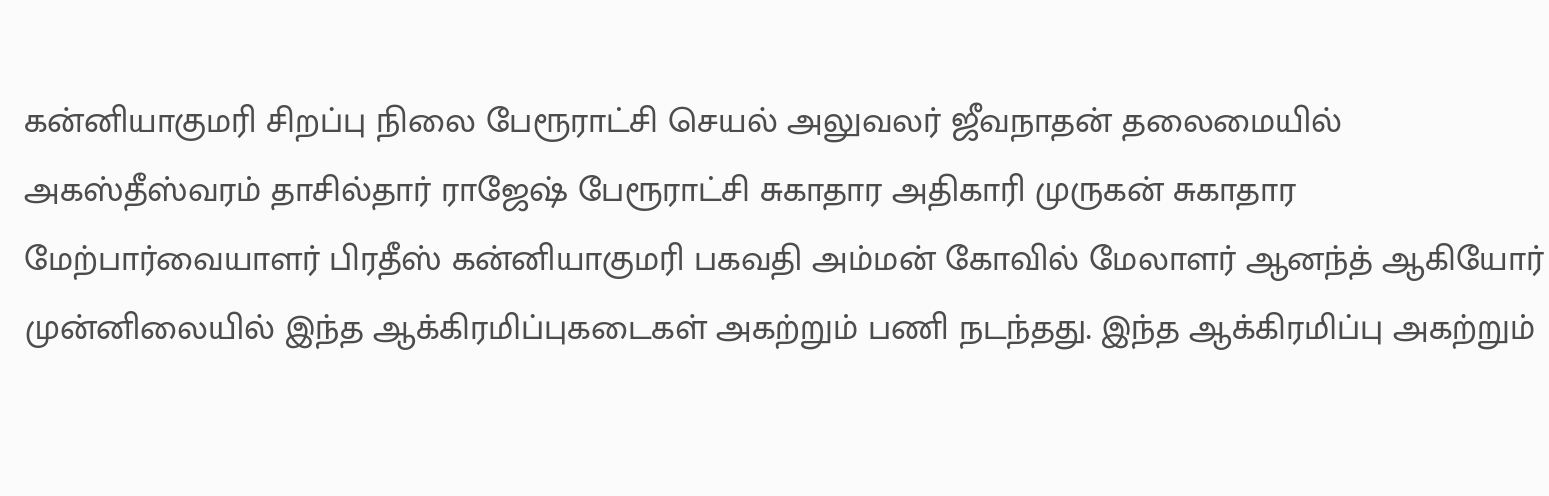கன்னியாகுமரி சிறப்பு நிலை பேரூராட்சி செயல் அலுவலர் ஜீவநாதன் தலைமையில் அகஸ்தீஸ்வரம் தாசில்தார் ராஜேஷ் பேரூராட்சி சுகாதார அதிகாரி முருகன் சுகாதார மேற்பார்வையாளர் பிரதீஸ் கன்னியாகுமரி பகவதி அம்மன் கோவில் மேலாளர் ஆனந்த் ஆகியோர் முன்னிலையில் இந்த ஆக்கிரமிப்புகடைகள் அகற்றும் பணி நடந்தது. இந்த ஆக்கிரமிப்பு அகற்றும்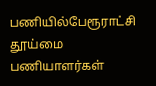பணியில்பேரூராட்சி தூய்மை பணியாளர்கள்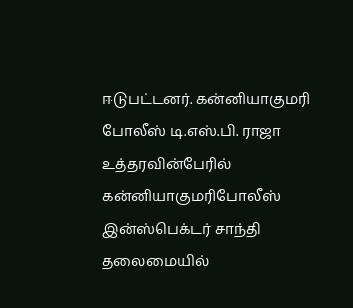ஈடுபட்டனர். கன்னியாகுமரி போலீஸ் டி.எஸ்.பி. ராஜா உத்தரவின்பேரில் கன்னியாகுமரிபோலீஸ் இன்ஸ்பெக்டர் சாந்தி தலைமையில்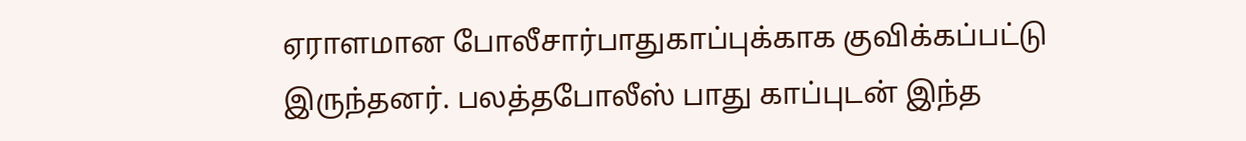ஏராளமான போலீசார்பாதுகாப்புக்காக குவிக்கப்பட்டு இருந்தனர். பலத்தபோலீஸ் பாது காப்புடன் இந்த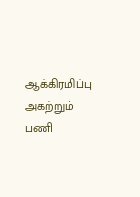ஆக்கிரமிப்பு அகற்றும் பணி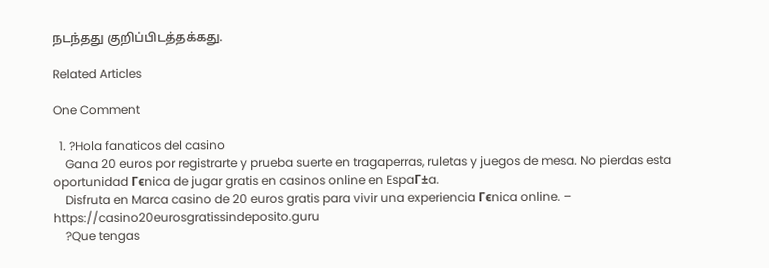நடந்தது குறிப்பிடத்தக்கது.

Related Articles

One Comment

  1. ?Hola fanaticos del casino
    Gana 20 euros por registrarte y prueba suerte en tragaperras, ruletas y juegos de mesa. No pierdas esta oportunidad Гєnica de jugar gratis en casinos online en EspaГ±a.
    Disfruta en Marca casino de 20 euros gratis para vivir una experiencia Гєnica online. – https://casino20eurosgratissindeposito.guru
    ?Que tengas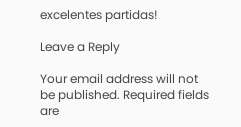excelentes partidas!

Leave a Reply

Your email address will not be published. Required fields are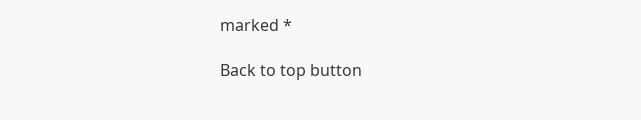marked *

Back to top button